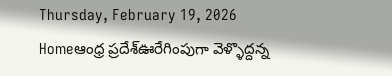Thursday, February 19, 2026
Homeఆంధ్ర ప్రదేశ్ఊరేగింపుగా వెళ్ళొద్దన్న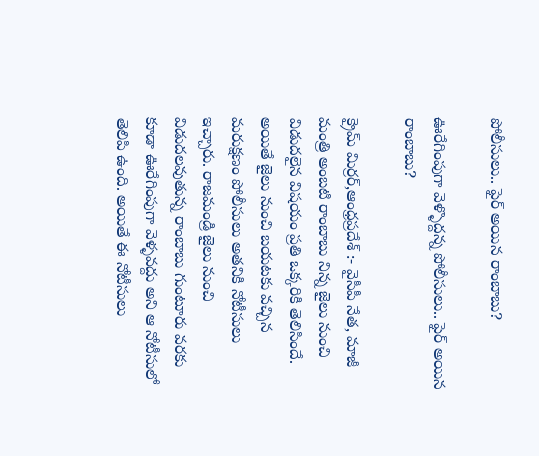పోలీసులు.. ఫైర్ అయిన రాంబాబు?

ఊరేగింపుగా వెళ్ళొద్దన్న పోలీసులు.. ఫైర్ అయిన రాంబాబు?

క్రైమ్ మిర్రర్,ఆంధ్రప్రదేశ్ :- వైసీపీ నేత, మాజీ మంత్రి అంబటి రాంబాబు నిన్న జైలు నుంచి విడుదలైన విషయం ప్రతి ఒక్కరికి తెలిసిందే. అయితే జైలు నుంచి బయటకు వచ్చిన మరుక్షణం పోలీసులు అతనికి నోటీసులు ఇచ్చారు. రాజమండ్రి జైలు నుంచి విడుదలవుతున్న రాంబాబు గుంటూరు వరకు కూడా ఊరేగింపుగా వెళ్ళవద్దు అని ఆ నోటీసులో తెలిపి ఉంది. అయితే ఈ నోటీసులు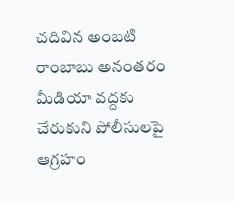చదివిన అంబటి రాంబాబు అనంతరం మీడియా వద్దకు చేరుకుని పోలీసులపై ఆగ్రహం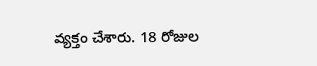వ్యక్తం చేశారు. 18 రోజుల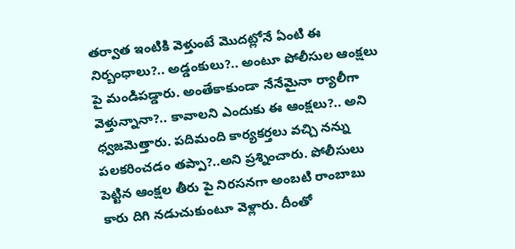తర్వాత ఇంటికి వెళ్తుంటే మొదట్లోనే ఏంటి ఈ నిర్బంధాలు?.. అడ్డంకులు?.. అంటూ పోలీసుల ఆంక్షలు పై మండిపడ్డారు. అంతేకాకుండా నేనేమైనా ర్యాలీగా వెళ్తున్నానా?.. కావాలని ఎందుకు ఈ ఆంక్షలు?.. అని ధ్వజమెత్తారు. పదిమంది కార్యకర్తలు వచ్చి నన్ను పలకరించడం తప్పా?..అని ప్రశ్నించారు. పోలీసులు పెట్టిన ఆంక్షల తీరు పై నిరసనగా అంబటి రాంబాబు కారు దిగి నడుచుకుంటూ వెళ్లారు. దీంతో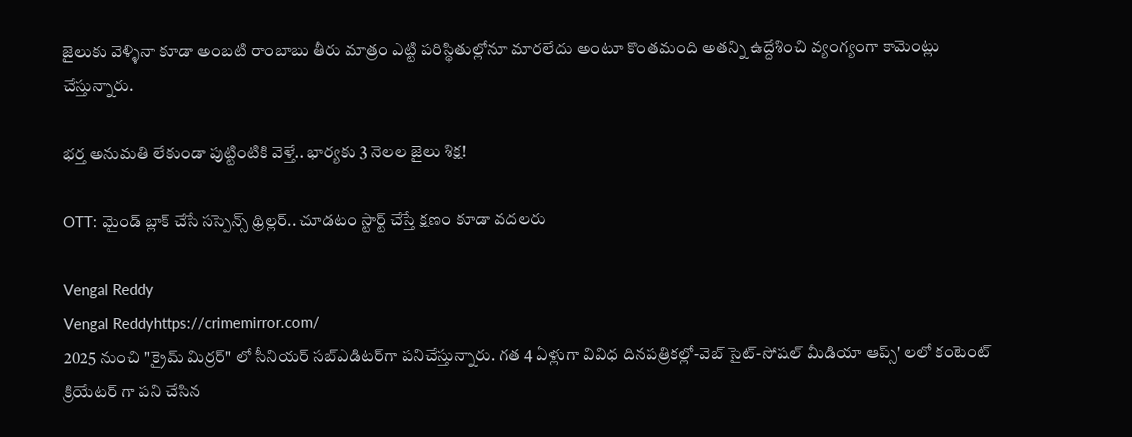జైలుకు వెళ్ళినా కూడా అంబటి రాంబాబు తీరు మాత్రం ఎట్టి పరిస్థితుల్లోనూ మారలేదు అంటూ కొంతమంది అతన్ని ఉద్దేశించి వ్యంగ్యంగా కామెంట్లు చేస్తున్నారు.

భర్త అనుమతి లేకుండా పుట్టింటికి వెళ్తే.. భార్యకు 3 నెలల జైలు శిక్ష!

OTT: మైండ్ బ్లాక్ చేసే సస్పెన్స్ థ్రిల్లర్.. చూడటం స్టార్ట్ చేస్తే క్షణం కూడా వదలరు

Vengal Reddy
Vengal Reddyhttps://crimemirror.com/
2025 నుంచి "క్రైమ్ మిర్రర్" లో సీనియర్ సబ్‌ఎడిటర్‌గా పనిచేస్తున్నారు. గత 4 ఏళ్లుగా వివిధ దినపత్రికల్లో-వెబ్ సైట్-సోషల్ మీడియా ఆప్స్' లలో కంటెంట్ క్రియేటర్ గా పని చేసిన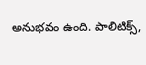అనుభవం ఉంది. పాలిటిక్స్‌,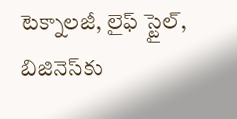టెక్నాలజీ, లైఫ్‌ స్టైల్‌, బిజినెస్‌కు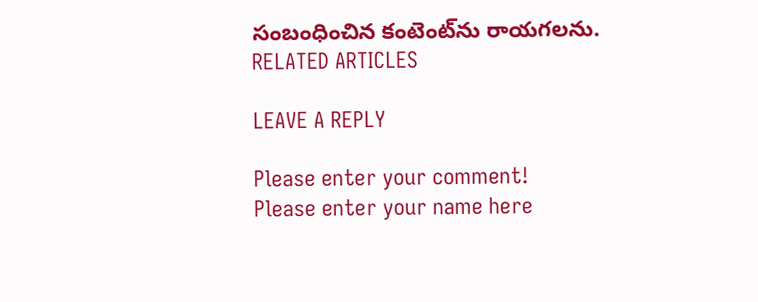సంబంధించిన కంటెంట్‌ను రాయగలను.
RELATED ARTICLES

LEAVE A REPLY

Please enter your comment!
Please enter your name here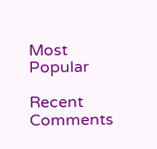Most Popular

Recent Comments